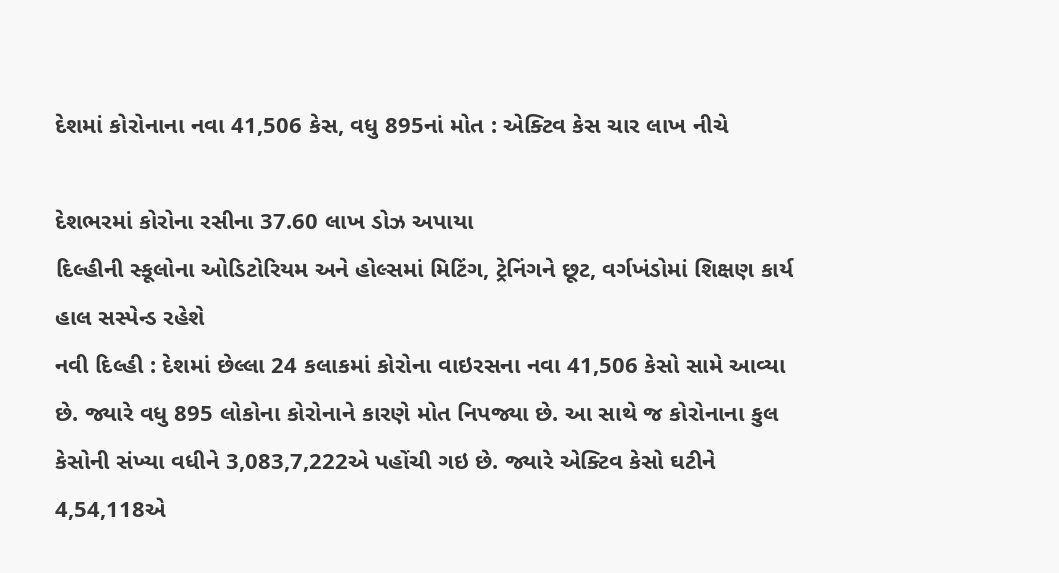દેશમાં કોરોનાના નવા 41,506 કેસ, વધુ 895નાં મોત : એક્ટિવ કેસ ચાર લાખ નીચે

દેશભરમાં કોરોના રસીના 37.60 લાખ ડોઝ અપાયા
દિલ્હીની સ્કૂલોના ઓડિટોરિયમ અને હોલ્સમાં મિટિંગ, ટ્રેનિંગને છૂટ, વર્ગખંડોમાં શિક્ષણ કાર્ય હાલ સસ્પેન્ડ રહેશે
નવી દિલ્હી : દેશમાં છેલ્લા 24 કલાકમાં કોરોના વાઇરસના નવા 41,506 કેસો સામે આવ્યા છે. જ્યારે વધુ 895 લોકોના કોરોનાને કારણે મોત નિપજ્યા છે. આ સાથે જ કોરોનાના કુલ કેસોની સંખ્યા વધીને 3,083,7,222એ પહોંચી ગઇ છે. જ્યારે એક્ટિવ કેસો ઘટીને 4,54,118એ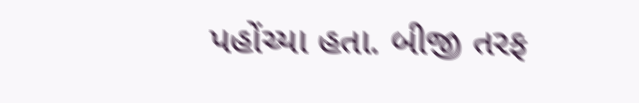પહોંચ્યા હતા. બીજી તરફ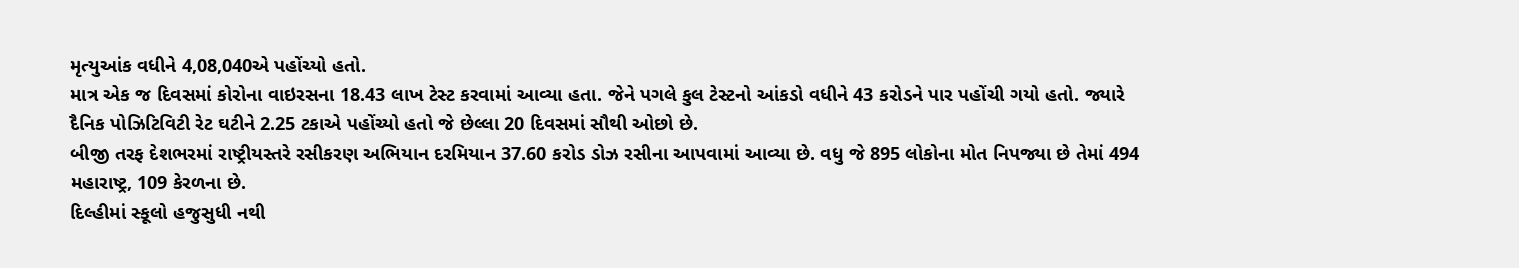મૃત્યુઆંક વધીને 4,08,040એ પહોંચ્યો હતો.
માત્ર એક જ દિવસમાં કોરોના વાઇરસના 18.43 લાખ ટેસ્ટ કરવામાં આવ્યા હતા. જેને પગલે કુલ ટેસ્ટનો આંકડો વધીને 43 કરોડને પાર પહોંચી ગયો હતો. જ્યારે દૈનિક પોઝિટિવિટી રેટ ઘટીને 2.25 ટકાએ પહોંચ્યો હતો જે છેલ્લા 20 દિવસમાં સૌથી ઓછો છે.
બીજી તરફ દેશભરમાં રાષ્ટ્રીયસ્તરે રસીકરણ અભિયાન દરમિયાન 37.60 કરોડ ડોઝ રસીના આપવામાં આવ્યા છે. વધુ જે 895 લોકોના મોત નિપજ્યા છે તેમાં 494 મહારાષ્ટ્ર, 109 કેરળના છે.
દિલ્હીમાં સ્કૂલો હજુસુધી નથી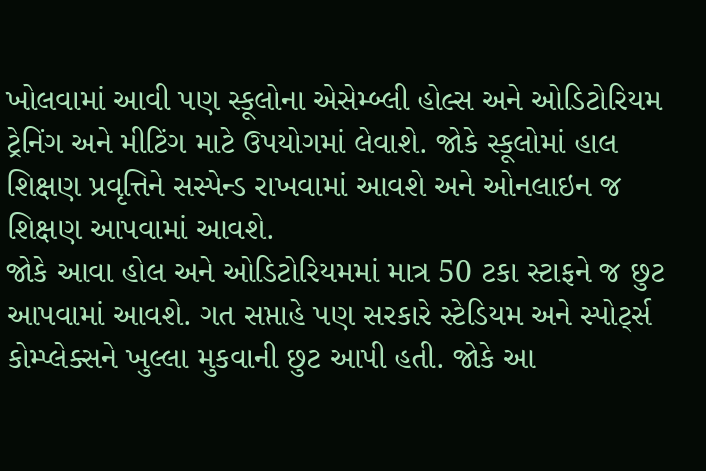ખોલવામાં આવી પણ સ્કૂલોના એસેમ્બ્લી હોલ્સ અને ઓડિટોરિયમ ટ્રેનિંગ અને મીટિંગ માટે ઉપયોગમાં લેવાશે. જોકે સ્કૂલોમાં હાલ શિક્ષણ પ્રવૃત્તિને સસ્પેન્ડ રાખવામાં આવશે અને ઓનલાઇન જ શિક્ષણ આપવામાં આવશે.
જોકે આવા હોલ અને ઓડિટોરિયમમાં માત્ર 50 ટકા સ્ટાફને જ છુટ આપવામાં આવશે. ગત સપ્તાહે પણ સરકારે સ્ટેડિયમ અને સ્પોર્ટ્સ કોમ્પ્લેક્સને ખુલ્લા મુકવાની છુટ આપી હતી. જોકે આ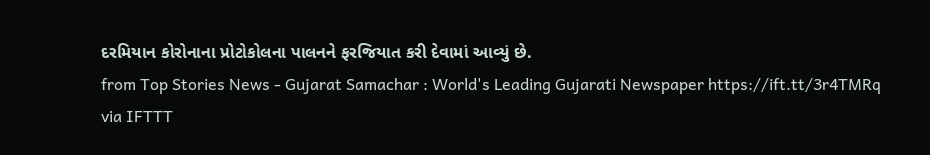દરમિયાન કોરોનાના પ્રોટોકોલના પાલનને ફરજિયાત કરી દેવામાં આવ્યું છે.
from Top Stories News - Gujarat Samachar : World's Leading Gujarati Newspaper https://ift.tt/3r4TMRq
via IFTTT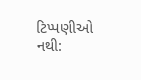ટિપ્પણીઓ નથી: